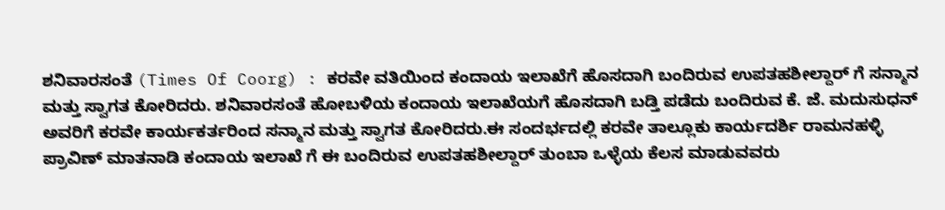ಶನಿವಾರಸಂತೆ (Times Of Coorg) : ಕರವೇ ವತಿಯಿಂದ ಕಂದಾಯ ಇಲಾಖೆಗೆ ಹೊಸದಾಗಿ ಬಂದಿರುವ ಉಪತಹಶೀಲ್ದಾರ್ ಗೆ ಸನ್ಮಾನ ಮತ್ತು ಸ್ವಾಗತ ಕೋರಿದರು. ಶನಿವಾರಸಂತೆ ಹೋಬಳಿಯ ಕಂದಾಯ ಇಲಾಖೆಯಗೆ ಹೊಸದಾಗಿ ಬಡ್ತಿ ಪಡೆದು ಬಂದಿರುವ ಕೆ. ಜೆ. ಮದುಸುಧನ್ ಅವರಿಗೆ ಕರವೇ ಕಾರ್ಯಕರ್ತರಿಂದ ಸನ್ಮಾನ ಮತ್ತು ಸ್ವಾಗತ ಕೋರಿದರು.ಈ ಸಂದರ್ಭದಲ್ಲಿ ಕರವೇ ತಾಲ್ಲೂಕು ಕಾರ್ಯದರ್ಶಿ ರಾಮನಹಳ್ಳಿ ಪ್ರಾವಿಣ್ ಮಾತನಾಡಿ ಕಂದಾಯ ಇಲಾಖೆ ಗೆ ಈ ಬಂದಿರುವ ಉಪತಹಶೀಲ್ದಾರ್ ತುಂಬಾ ಒಳ್ಳೆಯ ಕೆಲಸ ಮಾಡುವವರು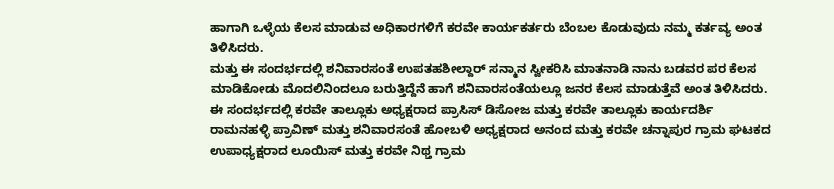ಹಾಗಾಗಿ ಒಳ್ಳೆಯ ಕೆಲಸ ಮಾಡುವ ಅಧಿಕಾರಗಳಿಗೆ ಕರವೇ ಕಾರ್ಯಕರ್ತರು ಬೆಂಬಲ ಕೊಡುವುದು ನಮ್ಮ ಕರ್ತವ್ಯ ಅಂತ ತಿಳಿಸಿದರು.
ಮತ್ತು ಈ ಸಂದರ್ಭದಲ್ಲಿ ಶನಿವಾರಸಂತೆ ಉಪತಹಶೀಲ್ದಾರ್ ಸನ್ಮಾನ ಸ್ವೀಕರಿಸಿ ಮಾತನಾಡಿ ನಾನು ಬಡವರ ಪರ ಕೆಲಸ ಮಾಡಿಕೋಡು ಮೊದಲಿನಿಂದಲೂ ಬರುತ್ತಿದ್ದೆನೆ ಹಾಗೆ ಶನಿವಾರಸಂತೆಯಲ್ಲೂ ಜನರ ಕೆಲಸ ಮಾಡುತ್ತೆವೆ ಅಂತ ತಿಳಿಸಿದರು. ಈ ಸಂದರ್ಭದಲ್ಲಿ ಕರವೇ ತಾಲ್ಲೂಕು ಅಧ್ಯಕ್ಷರಾದ ಪ್ರಾಸಿಸ್ ಡಿಸೋಜ ಮತ್ತು ಕರವೇ ತಾಲ್ಲೂಕು ಕಾರ್ಯದರ್ಶಿ ರಾಮನಹಳ್ಳಿ ಪ್ರಾವಿಣ್ ಮತ್ತು ಶನಿವಾರಸಂತೆ ಹೋಬಳಿ ಅಧ್ಯಕ್ಷರಾದ ಅನಂದ ಮತ್ತು ಕರವೇ ಚನ್ನಾಪುರ ಗ್ರಾಮ ಘಟಕದ ಉಪಾಧ್ಯಕ್ಷರಾದ ಲೂಯಿಸ್ ಮತ್ತು ಕರವೇ ನಿಥ್ತ ಗ್ರಾಮ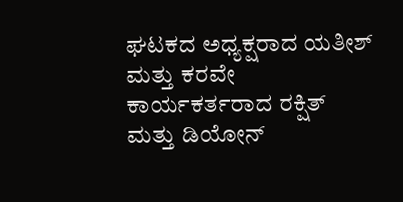ಘಟಕದ ಅಧ್ಯಕ್ಷರಾದ ಯತೀಶ್ ಮತ್ತು ಕರವೇ ಕಾರ್ಯಕರ್ತರಾದ ರಕ್ಷಿತ್ ಮತ್ತು ಡಿಯೋನ್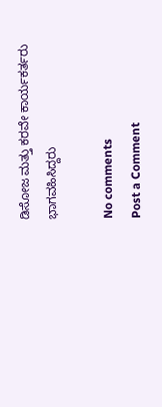ಡಿಸೋಜ ಮತ್ತು ಕರವೇ ಕಾರ್ಯಕರ್ತರು ಭಾಗವಹಿಸಿದ್ದರು

No comments
Post a Comment